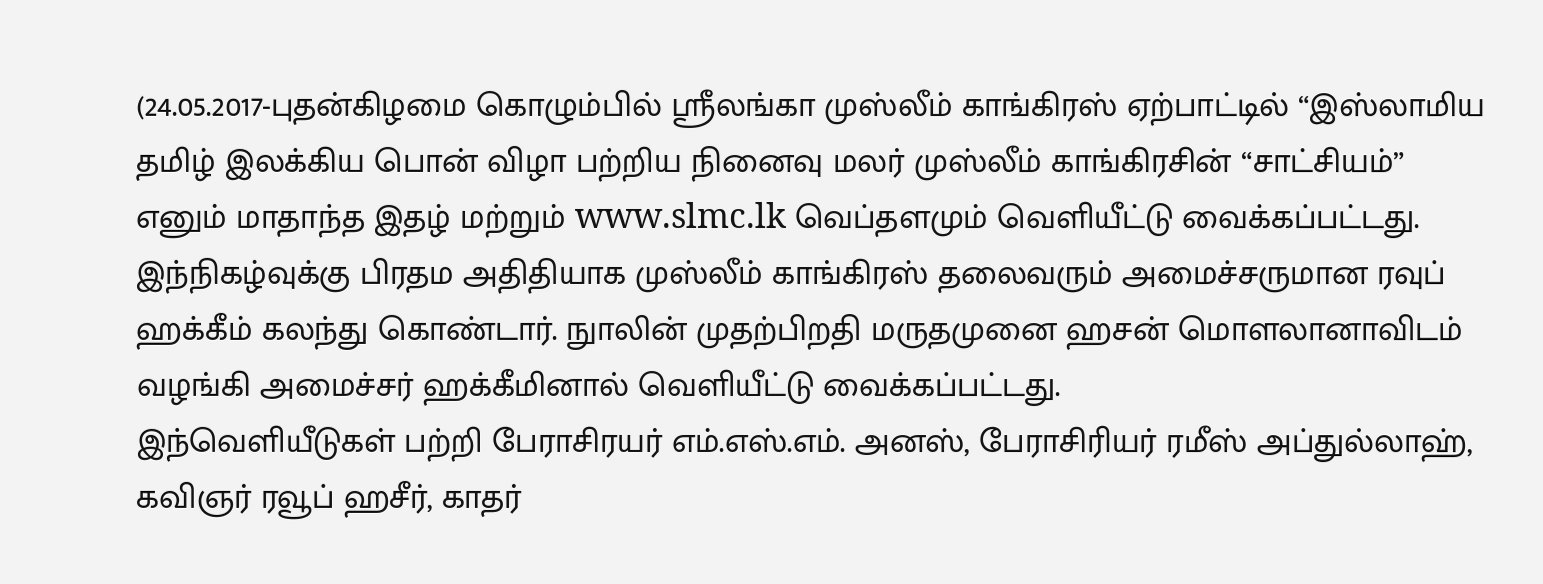(24.05.2017-புதன்கிழமை கொழும்பில் ஸ்ரீலங்கா முஸ்லீம் காங்கிரஸ் ஏற்பாட்டில் “இஸ்லாமிய தமிழ் இலக்கிய பொன் விழா பற்றிய நினைவு மலர் முஸ்லீம் காங்கிரசின் “சாட்சியம்” எனும் மாதாந்த இதழ் மற்றும் www.slmc.lk வெப்தளமும் வெளியீட்டு வைக்கப்பட்டது.
இந்நிகழ்வுக்கு பிரதம அதிதியாக முஸ்லீம் காங்கிரஸ் தலைவரும் அமைச்சருமான ரவுப் ஹக்கீம் கலந்து கொண்டார். நுாலின் முதற்பிறதி மருதமுனை ஹசன் மொளலானாவிடம் வழங்கி அமைச்சர் ஹக்கீமினால் வெளியீட்டு வைக்கப்பட்டது.
இந்வெளியீடுகள் பற்றி பேராசிரயர் எம்.எஸ்.எம். அனஸ், பேராசிரியர் ரமீஸ் அப்துல்லாஹ், கவிஞர் ரவூப் ஹசீர், காதர்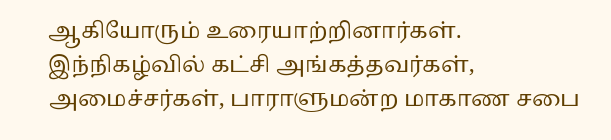ஆகியோரும் உரையாற்றினார்கள். இந்நிகழ்வில் கட்சி அங்கத்தவர்கள், அமைச்சர்கள், பாராளுமன்ற மாகாண சபை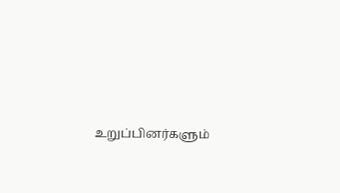உறுப்பினர்களும்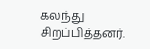கலந்து சிறப்பித்தனர்.